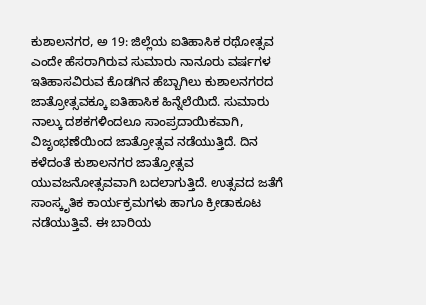ಕುಶಾಲನಗರ, ಅ 19: ಜಿಲ್ಲೆಯ ಐತಿಹಾಸಿಕ ರಥೋತ್ಸವ ಎಂದೇ ಹೆಸರಾಗಿರುವ ಸುಮಾರು ನಾನೂರು ವರ್ಷಗಳ ಇತಿಹಾಸವಿರುವ ಕೊಡಗಿನ ಹೆಬ್ಬಾಗಿಲು ಕುಶಾಲನಗರದ ಜಾತ್ರೋತ್ಸವಕ್ಕೂ ಐತಿಹಾಸಿಕ ಹಿನ್ನೆಲೆಯಿದೆ. ಸುಮಾರು ನಾಲ್ಕು ದಶಕಗಳಿಂದಲೂ ಸಾಂಪ್ರದಾಯಿಕವಾಗಿ, ವಿಜೃಂಭಣೆಯಿಂದ ಜಾತ್ರೋತ್ಸವ ನಡೆಯುತ್ತಿದೆ. ದಿನ ಕಳೆದಂತೆ ಕುಶಾಲನಗರ ಜಾತ್ರೋತ್ಸವ ಯುವಜನೋತ್ಸವವಾಗಿ ಬದಲಾಗುತ್ತಿದೆ. ಉತ್ಸವದ ಜತೆಗೆ ಸಾಂಸ್ಕೃತಿಕ ಕಾರ್ಯಕ್ರಮಗಳು ಹಾಗೂ ಕ್ರೀಡಾಕೂಟ ನಡೆಯುತ್ತಿವೆ. ಈ ಬಾರಿಯ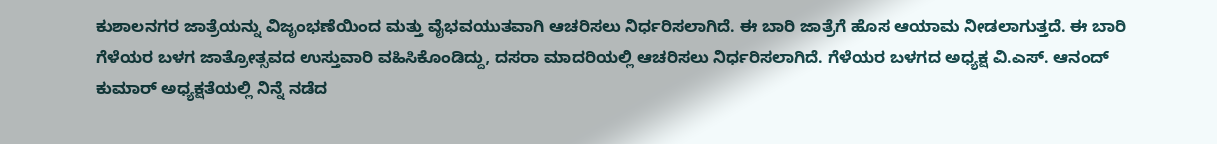ಕುಶಾಲನಗರ ಜಾತ್ರೆಯನ್ನು ವಿಜೃಂಭಣೆಯಿಂದ ಮತ್ತು ವೈಭವಯುತವಾಗಿ ಆಚರಿಸಲು ನಿರ್ಧರಿಸಲಾಗಿದೆ. ಈ ಬಾರಿ ಜಾತ್ರೆಗೆ ಹೊಸ ಆಯಾಮ ನೀಡಲಾಗುತ್ತದೆ. ಈ ಬಾರಿ ಗೆಳೆಯರ ಬಳಗ ಜಾತ್ರೋತ್ಸವದ ಉಸ್ತುವಾರಿ ವಹಿಸಿಕೊಂಡಿದ್ದು, ದಸರಾ ಮಾದರಿಯಲ್ಲಿ ಆಚರಿಸಲು ನಿರ್ಧರಿಸಲಾಗಿದೆ. ಗೆಳೆಯರ ಬಳಗದ ಅಧ್ಯಕ್ಷ ವಿ.ಎಸ್. ಆನಂದ್ ಕುಮಾರ್ ಅಧ್ಯಕ್ಷತೆಯಲ್ಲಿ ನಿನ್ನೆ ನಡೆದ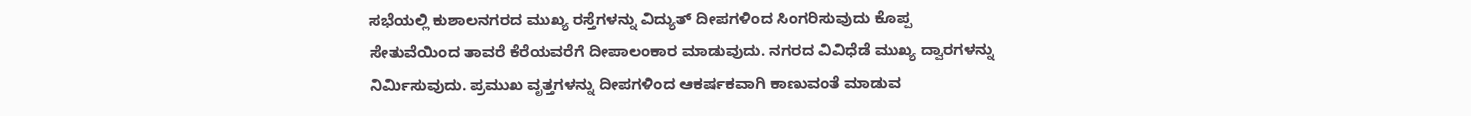ಸಭೆಯಲ್ಲಿ ಕುಶಾಲನಗರದ ಮುಖ್ಯ ರಸ್ತೆಗಳನ್ನು ವಿದ್ಯುತ್ ದೀಪಗಳಿಂದ ಸಿಂಗರಿಸುವುದು ಕೊಪ್ಪ ಸೇತುವೆಯಿಂದ ತಾವರೆ ಕೆರೆಯವರೆಗೆ ದೀಪಾಲಂಕಾರ ಮಾಡುವುದು. ನಗರದ ವಿವಿಧೆಡೆ ಮುಖ್ಯ ದ್ವಾರಗಳನ್ನು ನಿರ್ಮಿಸುವುದು. ಪ್ರಮುಖ ವೃತ್ತಗಳನ್ನು ದೀಪಗಳಿಂದ ಆಕರ್ಷಕವಾಗಿ ಕಾಣುವಂತೆ ಮಾಡುವ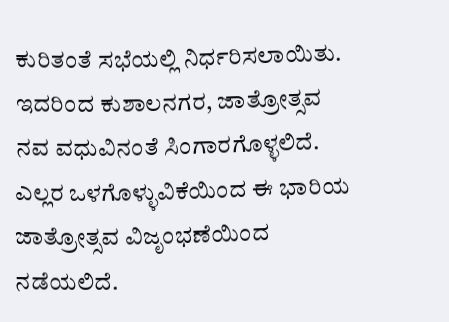ಕುರಿತಂತೆ ಸಭೆಯಲ್ಲಿ ನಿರ್ಧರಿಸಲಾಯಿತು. ಇದರಿಂದ ಕುಶಾಲನಗರ, ಜಾತ್ರೋತ್ಸವ ನವ ವಧುವಿನಂತೆ ಸಿಂಗಾರಗೊಳ್ಳಲಿದೆ. ಎಲ್ಲರ ಒಳಗೊಳ್ಳುವಿಕೆಯಿಂದ ಈ ಭಾರಿಯ ಜಾತ್ರೋತ್ಸವ ವಿಜೃಂಭಣೆಯಿಂದ ನಡೆಯಲಿದೆ.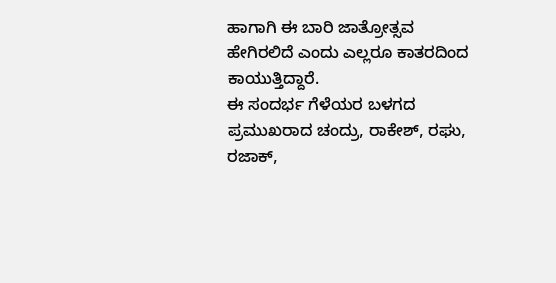ಹಾಗಾಗಿ ಈ ಬಾರಿ ಜಾತ್ರೋತ್ಸವ ಹೇಗಿರಲಿದೆ ಎಂದು ಎಲ್ಲರೂ ಕಾತರದಿಂದ ಕಾಯುತ್ತಿದ್ದಾರೆ.
ಈ ಸಂದರ್ಭ ಗೆಳೆಯರ ಬಳಗದ ಪ್ರಮುಖರಾದ ಚಂದ್ರು, ರಾಕೇಶ್, ರಘು, ರಜಾಕ್,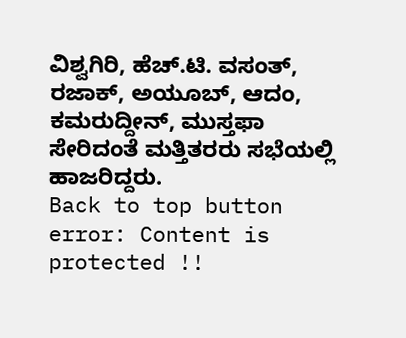ವಿಶ್ವಗಿರಿ, ಹೆಚ್.ಟಿ. ವಸಂತ್, ರಜಾಕ್, ಅಯೂಬ್, ಆದಂ, ಕಮರುದ್ದೀನ್, ಮುಸ್ತಫಾ ಸೇರಿದಂತೆ ಮತ್ತಿತರರು ಸಭೆಯಲ್ಲಿ ಹಾಜರಿದ್ದರು.
Back to top button
error: Content is protected !!